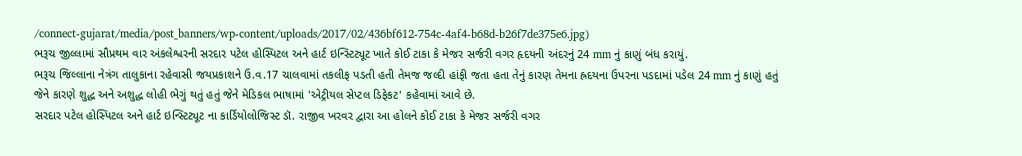/connect-gujarat/media/post_banners/wp-content/uploads/2017/02/436bf612-754c-4af4-b68d-b26f7de375e6.jpg)
ભરૂચ જીલ્લામાં સૌપ્રથમ વાર અંકલેશ્વરની સરદાર પટેલ હોસ્પિટલ અને હાર્ટ ઇન્સ્ટિટ્યૂટ ખાતે કોઈ ટાકા કે મેજર સર્જરી વગર હૃદયની અંદરનું 24 mm નું કાણું બંધ કરાયું.
ભરૂચ જિલ્લાના નેત્રંગ તાલુકાના રહેવાસી જયપ્રકાશને ઉ.વ.17 ચાલવામાં તકલીફ પડતી હતી તેમજ જલ્દી હાંફી જતા હતા તેનું કારણ તેમના હ્રદયના ઉપરના પડદામાં પડેલ 24 mm નું કાણું હતું જેને કારણે શુદ્ધ અને અશુદ્ધ લોહી ભેગું થતું હતું જેને મેડિકલ ભાષામાં 'એટ્રીયલ સેપ્ટલ ડિફેકટ' કહેવામાં આવે છે.
સરદાર પટેલ હોસ્પિટલ અને હાર્ટ ઇન્સ્ટિટ્યૂટ ના કાર્ડિયોલોજિસ્ટ ડૉ. રાજીવ ખરવર દ્વારા આ હોલને કોઈ ટાકા કે મેજર સર્જરી વગર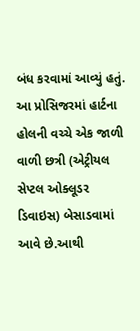બંધ કરવામાં આવ્યું હતું. આ પ્રોસિજરમાં હાર્ટના હોલની વચ્ચે એક જાળી વાળી છત્રી (એટ્રીયલ સેપ્ટલ ઓક્લૂડર ડિવાઇસ) બેસાડવામાં આવે છે.આથી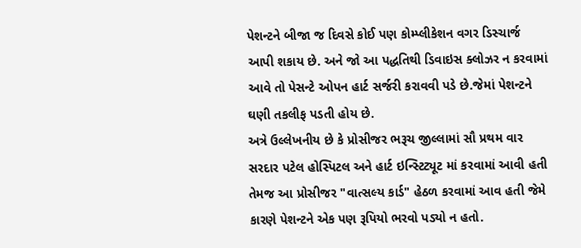પેશન્ટને બીજા જ દિવસે કોઈ પણ કોમ્પ્લીકેશન વગર ડિસ્ચાર્જ આપી શકાય છે. અને જો આ પદ્ધતિથી ડિવાઇસ ક્લોઝર ન કરવામાં આવે તો પેસન્ટે ઓપન હાર્ટ સર્જરી કરાવવી પડે છે.જેમાં પેશન્ટને ઘણી તકલીફ પડતી હોય છે.
અત્રે ઉલ્લેખનીય છે કે પ્રોસીજર ભરૂચ જીલ્લામાં સૌ પ્રથમ વાર સરદાર પટેલ હોસ્પિટલ અને હાર્ટ ઇન્સ્ટિટ્યૂટ માં કરવામાં આવી હતી તેમજ આ પ્રોસીજર "વાત્સલ્ય કાર્ડ" હેઠળ કરવામાં આવ હતી જેમે કારણે પેશન્ટને એક પણ રૂપિયો ભરવો પડ્યો ન હતો.